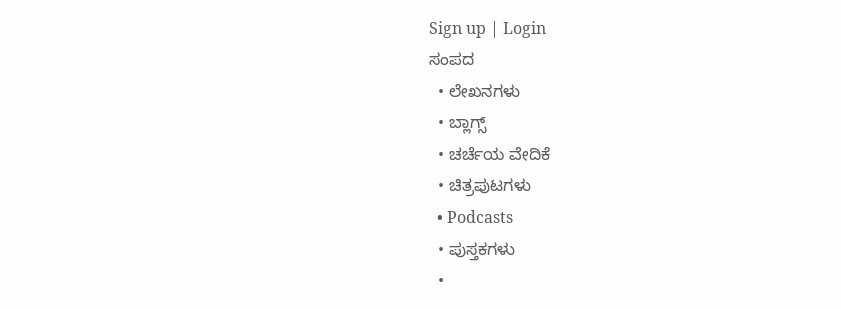Sign up | Login
ಸಂಪದ
  • ಲೇಖನಗಳು
  • ಬ್ಲಾಗ್ಸ್
  • ಚರ್ಚೆಯ ವೇದಿಕೆ
  • ಚಿತ್ರಪುಟಗಳು
  • Podcasts
  • ಪುಸ್ತಕಗಳು
  •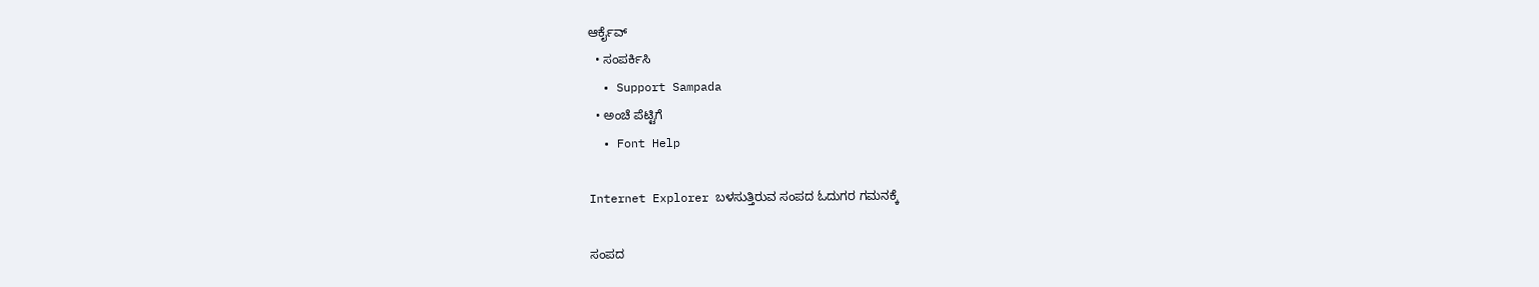ಆರ್ಕೈವ್
  • ಸಂಪರ್ಕಿಸಿ
  • Support Sampada
  • ಅಂಚೆ ಪೆಟ್ಟಿಗೆ
  • Font Help

Internet Explorer ಬಳಸುತ್ತಿರುವ ಸಂಪದ ಓದುಗರ ಗಮನಕ್ಕೆ

ಸಂಪದ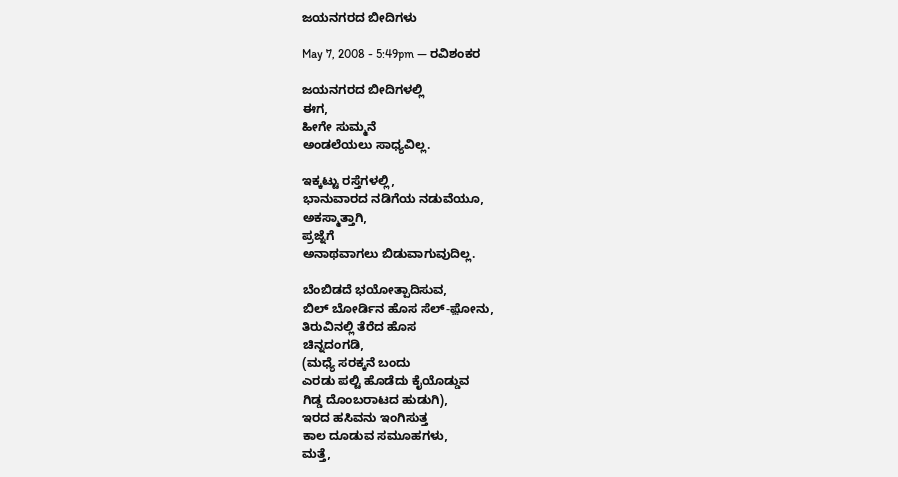ಜಯನಗರದ ಬೀದಿಗಳು

May 7, 2008 - 5:49pm — ರವಿಶಂಕರ

ಜಯನಗರದ ಬೀದಿಗಳಲ್ಲಿ
ಈಗ,
ಹೀಗೇ ಸುಮ್ಮನೆ
ಅಂಡಲೆಯಲು ಸಾಧ್ಯವಿಲ್ಲ.

ಇಕ್ಕಟ್ಟು ರಸ್ತೆಗಳಲ್ಲಿ,
ಭಾನುವಾರದ ನಡಿಗೆಯ ನಡುವೆಯೂ,
ಅಕಸ್ಮಾತ್ತಾಗಿ,
ಪ್ರಜ್ನೆಗೆ
ಅನಾಥವಾಗಲು ಬಿಡುವಾಗುವುದಿಲ್ಲ.

ಬೆಂಬಿಡದೆ ಭಯೋತ್ಪಾದಿಸುವ,
ಬಿಲ್ ಬೋರ್ಡಿನ ಹೊಸ ಸೆಲ್-ಫ಼ೋನು,
ತಿರುವಿನಲ್ಲಿ ತೆರೆದ ಹೊಸ
ಚಿನ್ನದಂಗಡಿ,
(ಮಧ್ಯೆ ಸರಕ್ಕನೆ ಬಂದು
ಎರಡು ಪಲ್ಟಿ ಹೊಡೆದು ಕೈಯೊಡ್ಡುವ
ಗಿಡ್ಡ ದೊಂಬರಾಟದ ಹುಡುಗಿ),
ಇರದ ಹಸಿವನು ಇಂಗಿಸುತ್ತ
ಕಾಲ ದೂಡುವ ಸಮೂಹಗಳು,
ಮತ್ತೆ,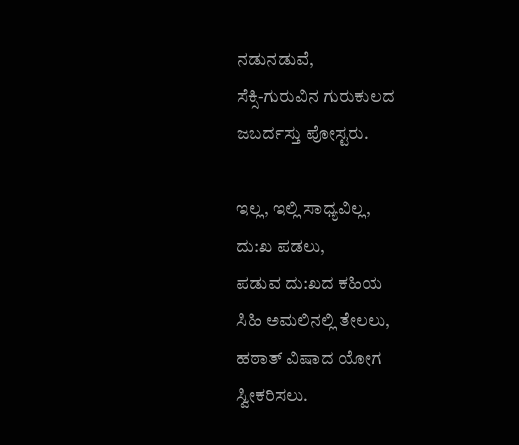ನಡುನಡುವೆ,
ಸೆಕ್ಸಿ-ಗುರುವಿನ ಗುರುಕುಲದ ಜಬರ್ದಸ್ತು ಪೋಸ್ಟರು.

ಇಲ್ಲ, ಇಲ್ಲಿ ಸಾಧ್ಯವಿಲ್ಲ,
ದು:ಖ ಪಡಲು,
ಪಡುವ ದು:ಖದ ಕಹಿಯ
ಸಿಹಿ ಅಮಲಿನಲ್ಲಿ ತೇಲಲು,
ಹಠಾತ್ ವಿಷಾದ ಯೋಗ ಸ್ವೀಕರಿಸಲು.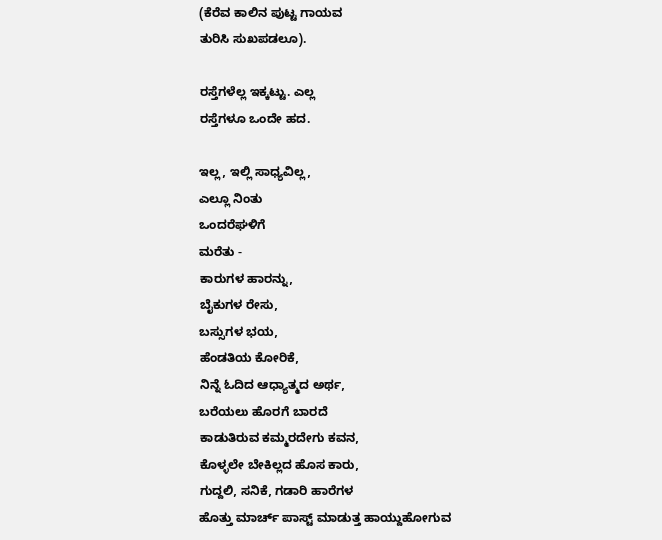(ಕೆರೆವ ಕಾಲಿನ ಪುಟ್ಟ ಗಾಯವ
ತುರಿಸಿ ಸುಖಪಡಲೂ).

ರಸ್ತೆಗಳೆಲ್ಲ ಇಕ್ಕಟ್ಟು. ಎಲ್ಲ
ರಸ್ತೆಗಳೂ ಒಂದೇ ಹದ.

ಇಲ್ಲ, ಇಲ್ಲಿ ಸಾಧ್ಯವಿಲ್ಲ,
ಎಲ್ಲೂ ನಿಂತು
ಒಂದರೆಘಳಿಗೆ
ಮರೆತು -
ಕಾರುಗಳ ಹಾರನ್ನು,
ಬೈಕುಗಳ ರೇಸು,
ಬಸ್ಸುಗಳ ಭಯ,
ಹೆಂಡತಿಯ ಕೋರಿಕೆ,
ನಿನ್ನೆ ಓದಿದ ಆಧ್ಯಾತ್ಮದ ಅರ್ಥ,
ಬರೆಯಲು ಹೊರಗೆ ಬಾರದೆ
ಕಾಡುತಿರುವ ಕಮ್ಮರದೇಗು ಕವನ,
ಕೊಳ್ಳಲೇ ಬೇಕಿಲ್ಲದ ಹೊಸ ಕಾರು,
ಗುದ್ದಲಿ, ಸನಿಕೆ, ಗಡಾರಿ ಹಾರೆಗಳ
ಹೊತ್ತು ಮಾರ್ಚ್ ಪಾಸ್ಟ್ ಮಾಡುತ್ತ ಹಾಯ್ದುಹೋಗುವ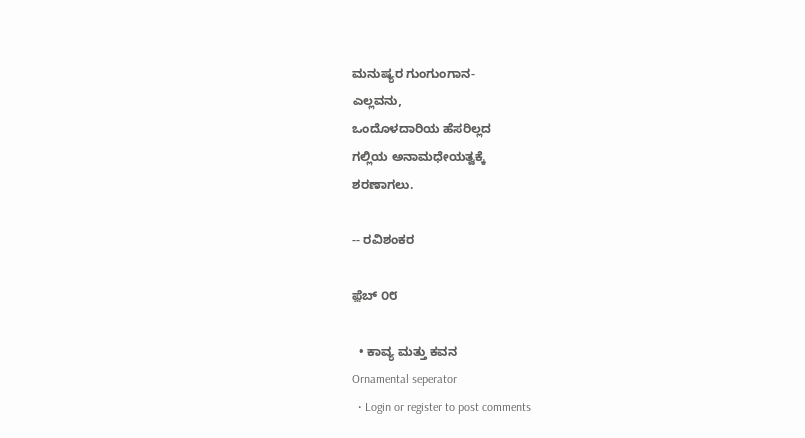ಮನುಷ್ಯರ ಗುಂಗುಂಗಾನ-
ಎಲ್ಲವನು,
ಒಂದೊಳದಾರಿಯ ಹೆಸರಿಲ್ಲದ
ಗಲ್ಲಿಯ ಅನಾಮಧೇಯತ್ವಕ್ಕೆ
ಶರಣಾಗಲು.

-- ರವಿಶಂಕರ

ಫ಼ೆಬ್ ೦೮

  • ಕಾವ್ಯ ಮತ್ತು ಕವನ
Ornamental seperator
  • Login or register to post comments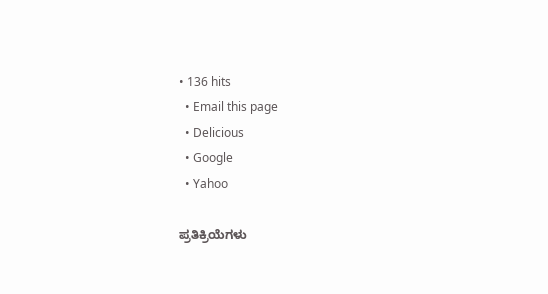• 136 hits
  • Email this page
  • Delicious
  • Google
  • Yahoo

ಪ್ರತಿಕ್ರಿಯೆಗಳು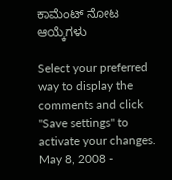ಕಾಮೆಂಟ್ ನೋಟ ಆಯ್ಕೆಗಳು

Select your preferred way to display the comments and click "Save settings" to activate your changes.
May 8, 2008 -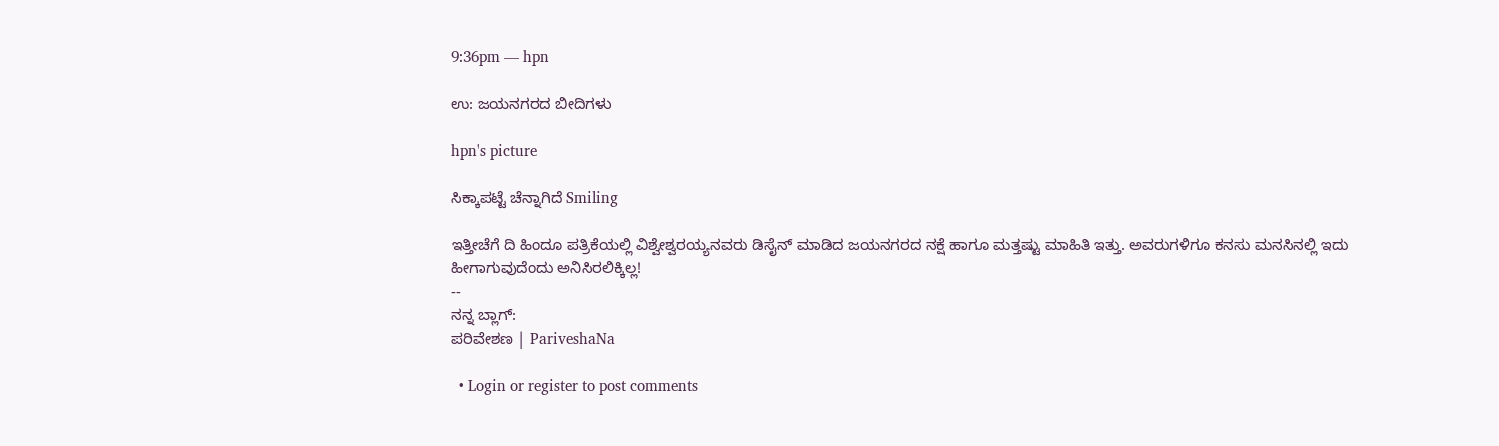9:36pm — hpn

ಉ: ಜಯನಗರದ ಬೀದಿಗಳು

hpn's picture

ಸಿಕ್ಕಾಪಟ್ಟೆ ಚೆನ್ನಾಗಿದೆ Smiling

ಇತ್ತೀಚೆಗೆ ದಿ ಹಿಂದೂ ಪತ್ರಿಕೆಯಲ್ಲಿ ವಿಶ್ವೇಶ್ವರಯ್ಯನವರು ಡಿಸೈನ್ ಮಾಡಿದ ಜಯನಗರದ ನಕ್ಷೆ ಹಾಗೂ ಮತ್ತಷ್ಟು ಮಾಹಿತಿ ಇತ್ತು. ಅವರುಗಳಿಗೂ ಕನಸು ಮನಸಿನಲ್ಲಿ ಇದು ಹೀಗಾಗುವುದೆಂದು ಅನಿಸಿರಲಿಕ್ಕಿಲ್ಲ!
--
ನನ್ನ ಬ್ಲಾಗ್:
ಪರಿವೇಶಣ | PariveshaNa

  • Login or register to post comments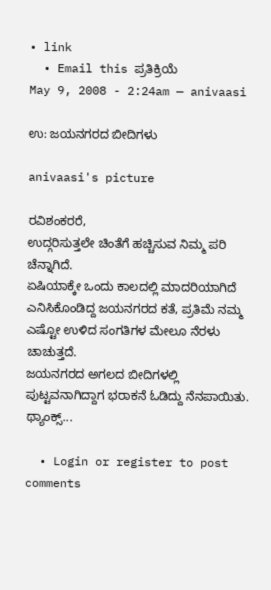• link
  • Email this ಪ್ರತಿಕ್ರಿಯೆ
May 9, 2008 - 2:24am — anivaasi

ಉ: ಜಯನಗರದ ಬೀದಿಗಳು

anivaasi's picture

ರವಿಶಂಕರರೆ,
ಉದ್ಗರಿಸುತ್ತಲೇ ಚಿಂತೆಗೆ ಹಚ್ಚಿಸುವ ನಿಮ್ಮ ಪರಿ ಚೆನ್ನಾಗಿದೆ.
ಏಷಿಯಾಕ್ಕೇ ಒಂದು ಕಾಲದಲ್ಲಿ ಮಾದರಿಯಾಗಿದೆ ಎನಿಸಿಕೊಂಡಿದ್ದ ಜಯನಗರದ ಕತೆ, ಪ್ರತಿಮೆ ನಮ್ಮ ಎಷ್ಟೋ ಉಳಿದ ಸಂಗತಿಗಳ ಮೇಲೂ ನೆರಳು ಚಾಚುತ್ತದೆ.
ಜಯನಗರದ ಅಗಲದ ಬೀದಿಗಳಲ್ಲಿ ಪುಟ್ಟವನಾಗಿದ್ದಾಗ ಭರಾಕನೆ ಓಡಿದ್ದು ನೆನಪಾಯಿತು. ಥ್ಯಾಂಕ್ಸ್...

  • Login or register to post comments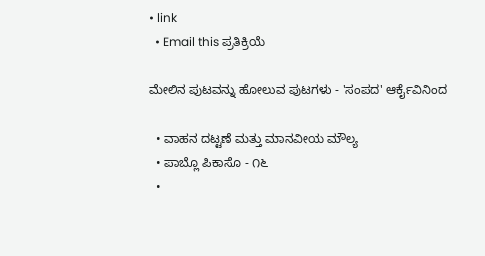• link
  • Email this ಪ್ರತಿಕ್ರಿಯೆ

ಮೇಲಿನ ಪುಟವನ್ನು ಹೋಲುವ ಪುಟಗಳು - 'ಸಂಪದ' ಆರ್ಕೈವಿನಿಂದ

  • ವಾಹನ ದಟ್ಟಣೆ ಮತ್ತು ಮಾನವೀಯ ಮೌಲ್ಯ
  • ಪಾಬ್ಲೊ ಪಿಕಾಸೊ - ೧೬
  •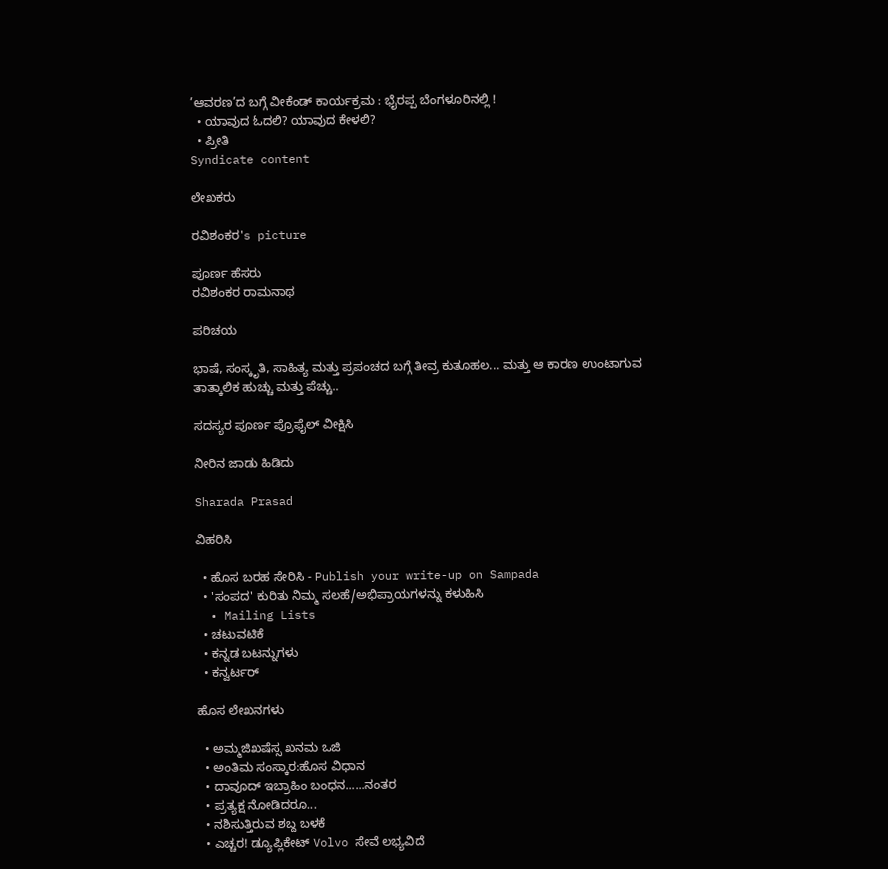’ಆವರಣ’ದ ಬಗ್ಗೆ ವೀಕೆಂಡ್ ಕಾರ್ಯಕ್ರಮ : ಭೈರಪ್ಪ ಬೆಂಗಳೂರಿನಲ್ಲಿ !
  • ಯಾವುದ ಓದಲಿ? ಯಾವುದ ಕೇಳಲಿ?
  • ಪ್ರೀತಿ
Syndicate content

ಲೇಖಕರು

ರವಿಶಂಕರ's picture

ಪೂರ್ಣ ಹೆಸರು
ರವಿಶಂಕರ ರಾಮನಾಥ

ಪರಿಚಯ

ಭಾಷೆ, ಸಂಸ್ಕೃತಿ, ಸಾಹಿತ್ಯ ಮತ್ತು ಪ್ರಪಂಚದ ಬಗ್ಗೆ ತೀವ್ರ ಕುತೂಹಲ... ಮತ್ತು ಆ ಕಾರಣ ಉಂಟಾಗುವ ತಾತ್ಕಾಲಿಕ ಹುಚ್ಚು ಮತ್ತು ಪೆಚ್ಚು..

ಸದಸ್ಯರ ಪೂರ್ಣ ಪ್ರೊಫೈಲ್ ವೀಕ್ಷಿಸಿ

ನೀರಿನ ಜಾಡು ಹಿಡಿದು

Sharada Prasad

ವಿಹರಿಸಿ

  • ಹೊಸ ಬರಹ ಸೇರಿಸಿ - Publish your write-up on Sampada
  • 'ಸಂಪದ' ಕುರಿತು ನಿಮ್ಮ ಸಲಹೆ/ಅಭಿಪ್ರಾಯಗಳನ್ನು ಕಳುಹಿಸಿ
  • Mailing Lists
  • ಚಟುವಟಿಕೆ
  • ಕನ್ನಡ ಬಟನ್ನುಗಳು
  • ಕನ್ವರ್ಟರ್

ಹೊಸ ಲೇಖನಗಳು

  • ಅಮ್ಮಜಿಖಷೆಸ್ಸ ಖನಮ ಒಜಿ
  • ಅಂತಿಮ ಸಂಸ್ಕಾರ:ಹೊಸ ವಿಧಾನ
  • ದಾವೂದ್ ಇಬ್ರಾಹಿಂ ಬಂಧನ......ನಂತರ
  • ಪ್ರತ್ಯಕ್ಷ ನೋಡಿದರೂ...
  • ನಶಿಸುತ್ತಿರುವ ಶಬ್ದ ಬಳಕೆ
  • ಎಚ್ಚರ! ಡ್ಯೂಪ್ಲಿಕೇಟ್ Volvo ಸೇವೆ ಲಭ್ಯವಿದೆ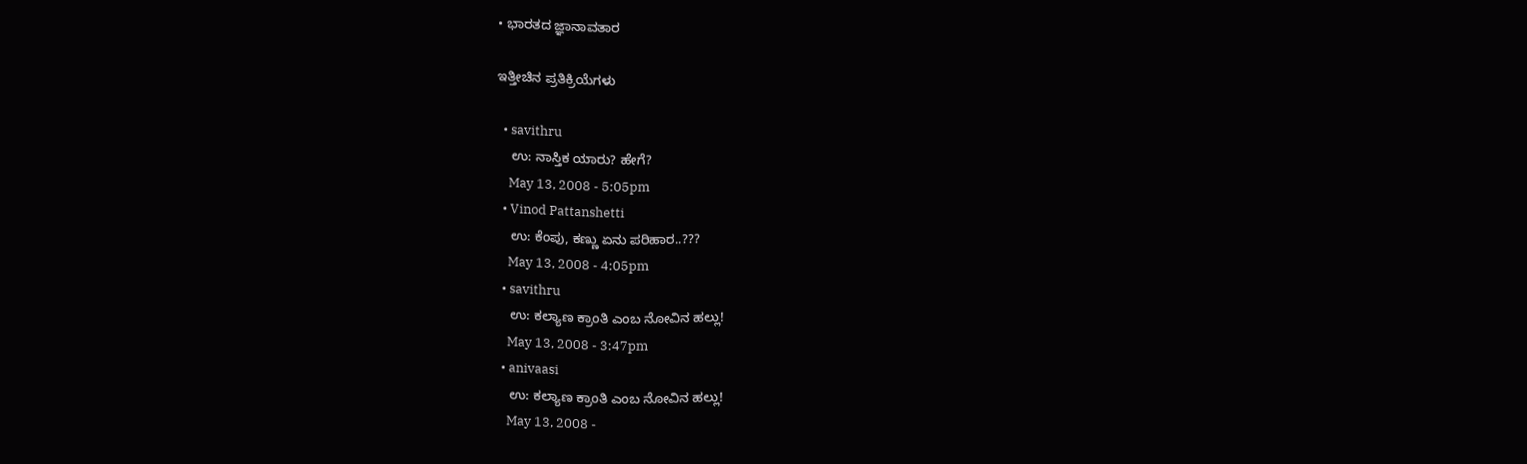• ಭಾರತದ ಜ್ಞಾನಾವತಾರ

ಇತ್ತೀಚಿನ ಪ್ರತಿಕ್ರಿಯೆಗಳು

  • savithru
    ಉ: ನಾಸ್ತಿಕ ಯಾರು? ಹೇಗೆ?
    May 13, 2008 - 5:05pm
  • Vinod Pattanshetti
    ಉ: ಕೆಂಪು, ಕಣ್ಣು ಏನು ಪರಿಹಾರ..???
    May 13, 2008 - 4:05pm
  • savithru
    ಉ: ಕಲ್ಯಾಣ ಕ್ರಾಂತಿ ಎಂಬ ನೋವಿನ ಹಲ್ಲು!
    May 13, 2008 - 3:47pm
  • anivaasi
    ಉ: ಕಲ್ಯಾಣ ಕ್ರಾಂತಿ ಎಂಬ ನೋವಿನ ಹಲ್ಲು!
    May 13, 2008 -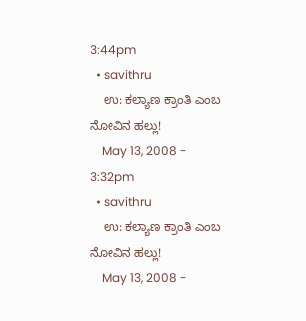3:44pm
  • savithru
    ಉ: ಕಲ್ಯಾಣ ಕ್ರಾಂತಿ ಎಂಬ ನೋವಿನ ಹಲ್ಲು!
    May 13, 2008 - 3:32pm
  • savithru
    ಉ: ಕಲ್ಯಾಣ ಕ್ರಾಂತಿ ಎಂಬ ನೋವಿನ ಹಲ್ಲು!
    May 13, 2008 -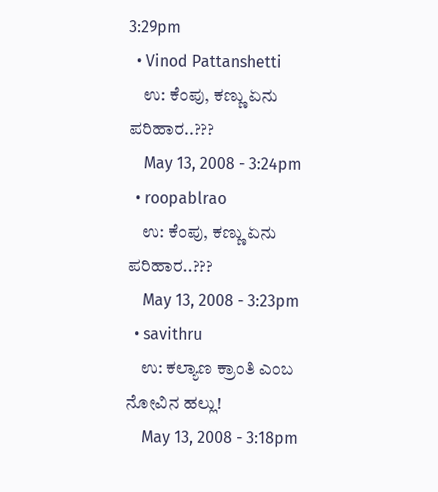3:29pm
  • Vinod Pattanshetti
    ಉ: ಕೆಂಪು, ಕಣ್ಣು ಏನು ಪರಿಹಾರ..???
    May 13, 2008 - 3:24pm
  • roopablrao
    ಉ: ಕೆಂಪು, ಕಣ್ಣು ಏನು ಪರಿಹಾರ..???
    May 13, 2008 - 3:23pm
  • savithru
    ಉ: ಕಲ್ಯಾಣ ಕ್ರಾಂತಿ ಎಂಬ ನೋವಿನ ಹಲ್ಲು!
    May 13, 2008 - 3:18pm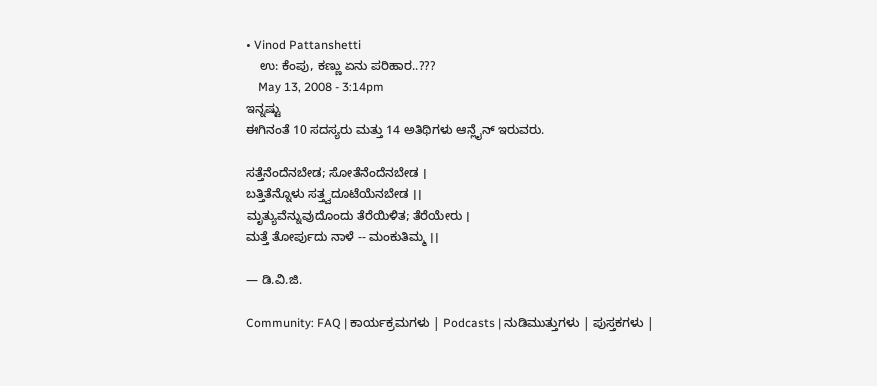• Vinod Pattanshetti
    ಉ: ಕೆಂಪು, ಕಣ್ಣು ಏನು ಪರಿಹಾರ..???
    May 13, 2008 - 3:14pm
ಇನ್ನಷ್ಟು
ಈಗಿನಂತೆ 10 ಸದಸ್ಯರು ಮತ್ತು 14 ಅತಿಥಿಗಳು ಆನ್ಲೈನ್ ಇರುವರು.

ಸತ್ತೆನೆಂದೆನಬೇಡ; ಸೋತೆನೆಂದೆನಬೇಡ ।
ಬತ್ತಿತೆನ್ನೊಳು ಸತ್ತ್ವದೂಟೆಯೆನಬೇಡ ।।
ಮೃತ್ಯುವೆನ್ನುವುದೊಂದು ತೆರೆಯಿಳಿತ; ತೆರೆಯೇರು ।
ಮತ್ತೆ ತೋರ್ಪುದು ನಾಳೆ -- ಮಂಕುತಿಮ್ಮ ।।

— ಡಿ.ವಿ.ಜಿ.

Community: FAQ | ಕಾರ್ಯಕ್ರಮಗಳು | Podcasts | ನುಡಿಮುತ್ತುಗಳು | ಪುಸ್ತಕಗಳು |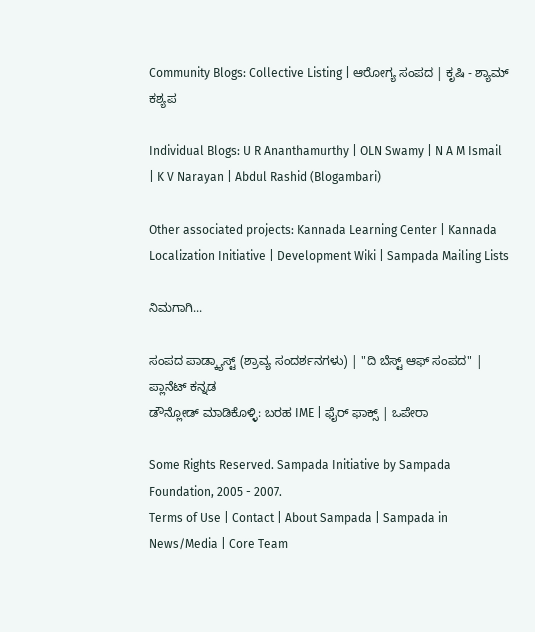Community Blogs: Collective Listing | ಆರೋಗ್ಯ ಸಂಪದ | ಕೃಷಿ - ಶ್ಯಾಮ್ ಕಶ್ಯಪ

Individual Blogs: U R Ananthamurthy | OLN Swamy | N A M Ismail | K V Narayan | Abdul Rashid (Blogambari)

Other associated projects: Kannada Learning Center | Kannada Localization Initiative | Development Wiki | Sampada Mailing Lists

ನಿಮಗಾಗಿ...

ಸಂಪದ ಪಾಡ್ಕ್ಯಾಸ್ಟ್ (ಶ್ರಾವ್ಯ ಸಂದರ್ಶನಗಳು) | "ದಿ ಬೆಸ್ಟ್ ಆಫ್ ಸಂಪದ" | ಪ್ಲಾನೆಟ್ ಕನ್ನಡ
ಡೌನ್ಲೋಡ್ ಮಾಡಿಕೊಳ್ಳಿ: ಬರಹ IME | ಫೈರ್ ಫಾಕ್ಸ್ | ಒಪೇರಾ

Some Rights Reserved. Sampada Initiative by Sampada Foundation, 2005 - 2007.
Terms of Use | Contact | About Sampada | Sampada in News/Media | Core Team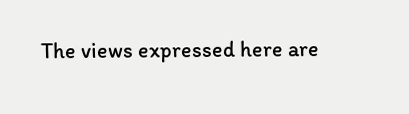The views expressed here are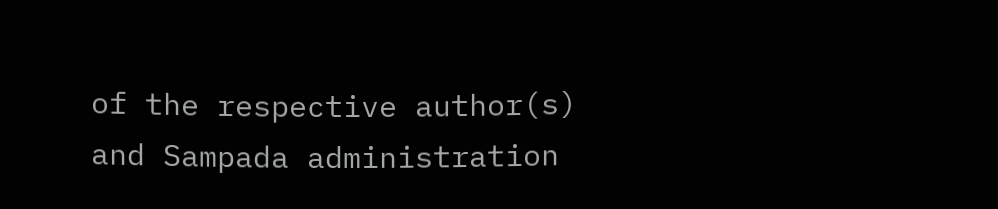of the respective author(s) and Sampada administration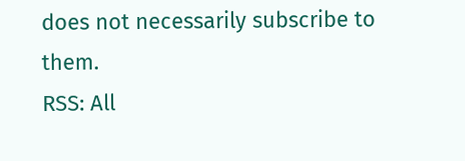does not necessarily subscribe to them.
RSS: All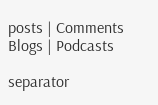posts | Comments
Blogs | Podcasts

separator